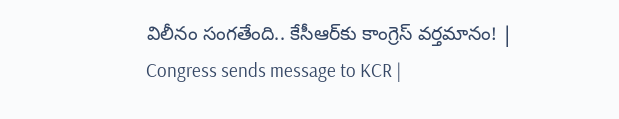విలీనం సంగతేంది.. కేసీఆర్‌కు కాంగ్రెస్ వర్తమానం! | Congress sends message to KCR |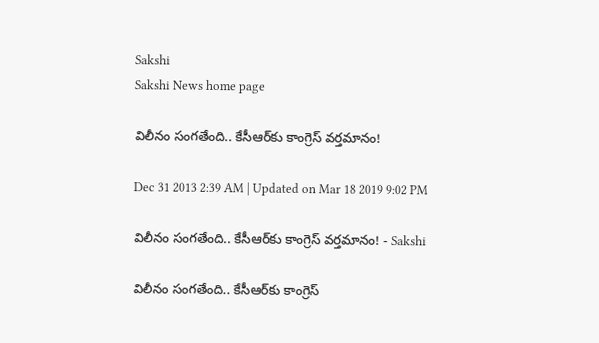Sakshi
Sakshi News home page

విలీనం సంగతేంది.. కేసీఆర్‌కు కాంగ్రెస్ వర్తమానం!

Dec 31 2013 2:39 AM | Updated on Mar 18 2019 9:02 PM

విలీనం సంగతేంది.. కేసీఆర్‌కు కాంగ్రెస్ వర్తమానం! - Sakshi

విలీనం సంగతేంది.. కేసీఆర్‌కు కాంగ్రెస్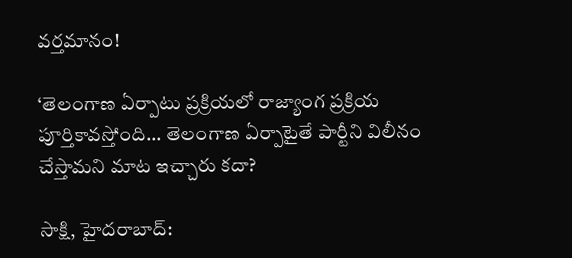వర్తమానం!

‘తెలంగాణ ఏర్పాటు ప్రక్రియలో రాజ్యాంగ ప్రక్రియ పూర్తికావస్తోంది... తెలంగాణ ఏర్పాటైతే పార్టీని విలీనం చేస్తామని మాట ఇచ్చారు కదా?

సాక్షి, హైదరాబాద్: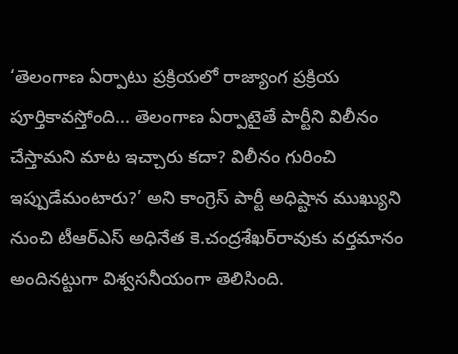‘తెలంగాణ ఏర్పాటు ప్రక్రియలో రాజ్యాంగ ప్రక్రియ పూర్తికావస్తోంది... తెలంగాణ ఏర్పాటైతే పార్టీని విలీనం చేస్తామని మాట ఇచ్చారు కదా? విలీనం గురించి ఇప్పుడేమంటారు?’ అని కాంగ్రెస్ పార్టీ అధిష్టాన ముఖ్యుని నుంచి టీఆర్‌ఎస్ అధినేత కె.చంద్రశేఖర్‌రావుకు వర్తమానం అందినట్టుగా విశ్వసనీయంగా తెలిసింది.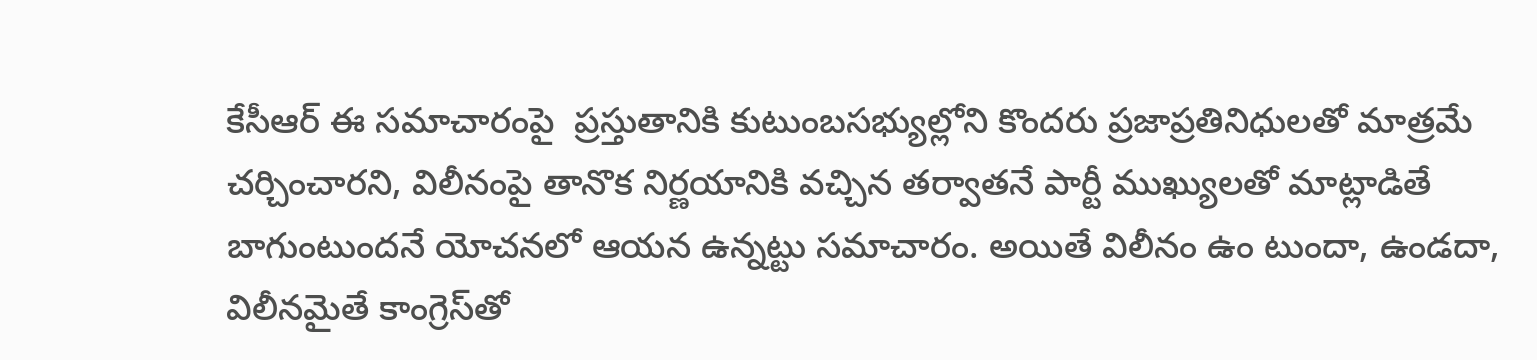కేసీఆర్ ఈ సమాచారంపై  ప్రస్తుతానికి కుటుంబసభ్యుల్లోని కొందరు ప్రజాప్రతినిధులతో మాత్రమే చర్చించారని, విలీనంపై తానొక నిర్ణయానికి వచ్చిన తర్వాతనే పార్టీ ముఖ్యులతో మాట్లాడితే బాగుంటుందనే యోచనలో ఆయన ఉన్నట్టు సమాచారం. అయితే విలీనం ఉం టుందా, ఉండదా, విలీనమైతే కాంగ్రెస్‌తో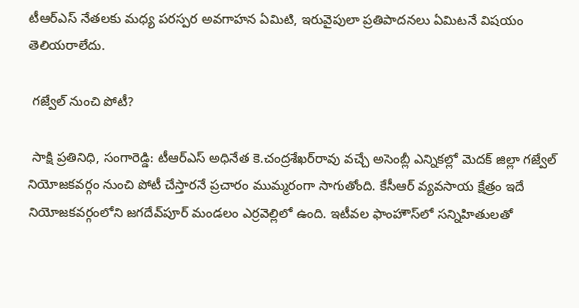టీఆర్‌ఎస్ నేతలకు మధ్య పరస్పర అవగాహన ఏమిటి, ఇరువైపులా ప్రతిపాదనలు ఏమిటనే విషయం తెలియరాలేదు.

 గజ్వేల్ నుంచి పోటీ?

 సాక్షి ప్రతినిధి, సంగారెడ్డి: టీఆర్‌ఎస్ అధినేత కె.చంద్రశేఖర్‌రావు వచ్చే అసెంబ్లీ ఎన్నికల్లో మెదక్ జిల్లా గజ్వేల్ నియోజకవర్గం నుంచి పోటీ చేస్తారనే ప్రచారం ముమ్మరంగా సాగుతోంది. కేసీఆర్ వ్యవసాయ క్షేత్రం ఇదే నియోజకవర్గంలోని జగదేవ్‌పూర్ మండలం ఎర్రవెల్లిలో ఉంది. ఇటీవల ఫాంహౌస్‌లో సన్నిహితులతో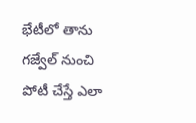భేటీలో తాను గజ్వేల్ నుంచి పోటీ చేస్తే ఎలా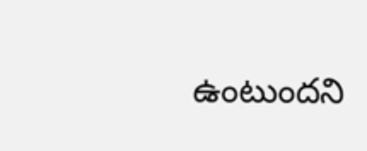ఉంటుందని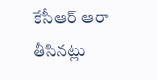కేసీఆర్ ఆరా తీసినట్లు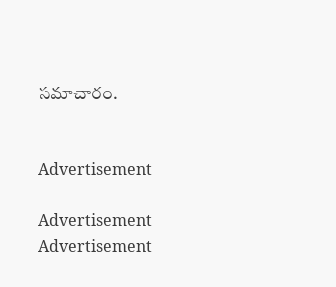సమాచారం.


Advertisement

Advertisement
Advertisement